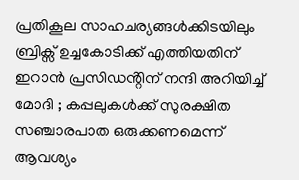പ്രതികൂല സാഹചര്യങ്ങൾക്കിടയിലും ബ്രിക്സ് ഉച്ചകോടിക്ക് എത്തിയതിന് ഇറാൻ പ്രസിഡൻ്റിന് നന്ദി അറിയിച്ച് മോദി ; കപ്പലുകൾക്ക് സുരക്ഷിത സഞ്ചാരപാത ഒരുക്കണമെന്ന് ആവശ്യം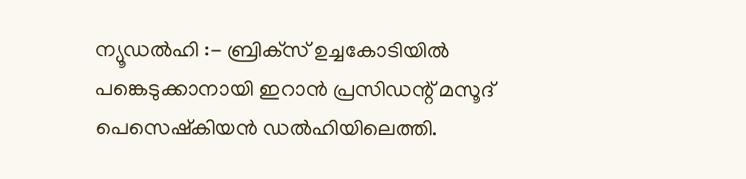ന്യൂഡൽഹി :- ബ്രിക്‌സ് ഉച്ചകോടിയിൽ പങ്കെടുക്കാനായി ഇറാൻ പ്രസിഡന്റ് മസൂദ് പെസെഷ്കിയൻ ഡൽഹിയിലെത്തി.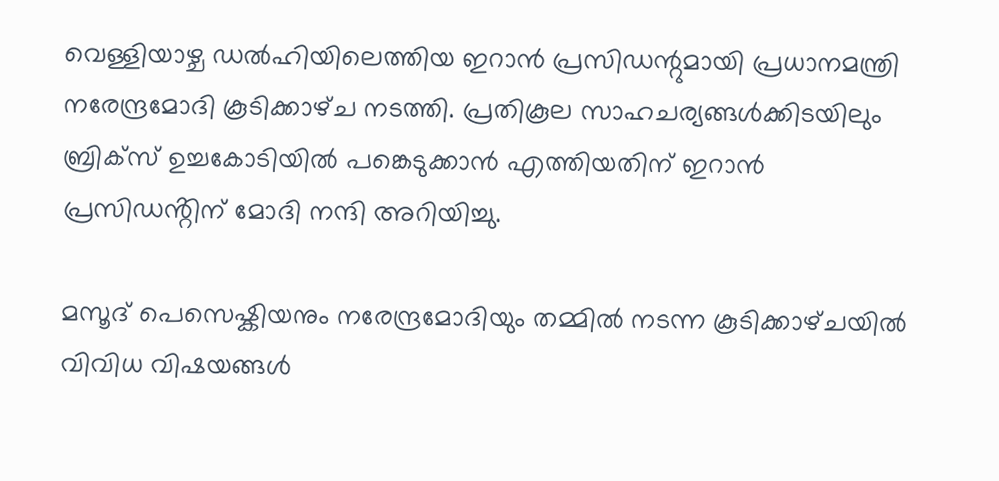വെള്ളിയാഴ്ച ഡൽഹിയിലെത്തിയ ഇറാൻ പ്രസിഡന്റുമായി പ്രധാനമന്ത്രി നരേന്ദ്രമോദി കൂടിക്കാഴ്‌ച നടത്തി. പ്രതികൂല സാഹചര്യങ്ങൾക്കിടയിലും ബ്രിക്സ് ഉച്ചകോടിയിൽ പങ്കെടുക്കാൻ എത്തിയതിന് ഇറാൻ പ്രസിഡൻ്റിന് മോദി നന്ദി അറിയിച്ചു.

മസൂദ് പെസെഷ്കിയനും നരേന്ദ്രമോദിയും തമ്മിൽ നടന്ന കൂടിക്കാഴ്‌ചയിൽ വിവിധ വിഷയങ്ങൾ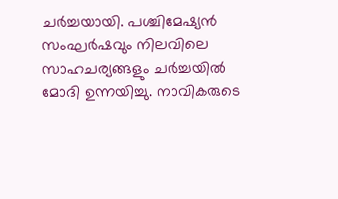ചർച്ചയായി. പശ്ചിമേഷ്യൻ സംഘർഷവും നിലവിലെ സാഹചര്യങ്ങളും ചർച്ചയിൽ മോദി ഉന്നയിച്ചു. നാവികരുടെ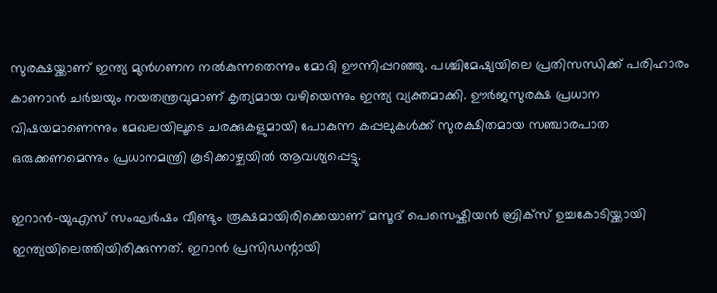സുരക്ഷയ്ക്കാണ് ഇന്ത്യ മുൻഗണന നൽകുന്നതെന്നും മോദി ഊന്നിപ്പറഞ്ഞു. പശ്ചിമേഷ്യയിലെ പ്രതിസന്ധിക്ക് പരിഹാരം കാണാൻ ചർച്ചയും നയതന്ത്രവുമാണ് കൃത്യമായ വഴിയെന്നും ഇന്ത്യ വ്യക്തമാക്കി. ഊർജസുരക്ഷ പ്രധാന വിഷയമാണെന്നും മേഖലയിലൂടെ ചരക്കുകളുമായി പോകുന്ന കപ്പലുകൾക്ക് സുരക്ഷിതമായ സഞ്ചാരപാത ഒരുക്കണമെന്നും പ്രധാനമന്ത്രി കൂടിക്കാഴ്ചയിൽ ആവശ്യപ്പെട്ടു.

ഇറാൻ-യുഎസ് സംഘർഷം വീണ്ടും രൂക്ഷമായിരിക്കെയാണ് മസൂദ് പെസെഷ്കിയൻ ബ്രിക്സ് ഉച്ചകോടിയ്ക്കായി ഇന്ത്യയിലെത്തിയിരിക്കുന്നത്. ഇറാൻ പ്രസിഡന്റായി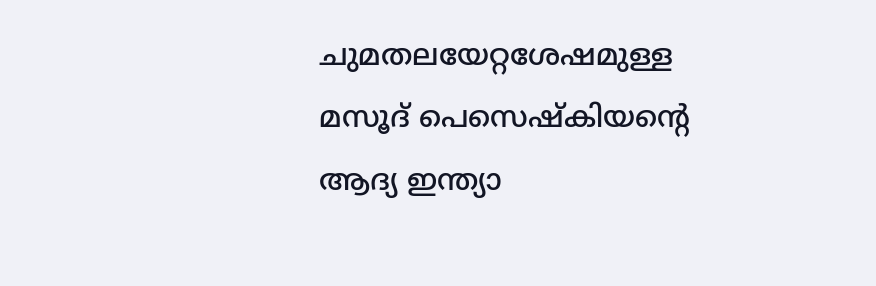ചുമതലയേറ്റശേഷമുള്ള മസൂദ് പെസെഷ്കിയൻ്റെ ആദ്യ ഇന്ത്യാ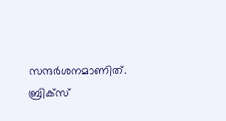സന്ദർശനമാണിത്. ബ്രിക്സ്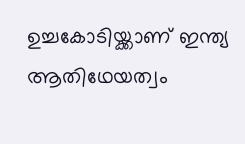ഉച്ചകോടിയ്ക്കാണ് ഇന്ത്യ ആതിഥേയത്വം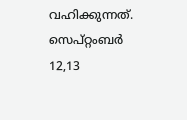വഹിക്കുന്നത്. സെപ്റ്റംബർ 12,13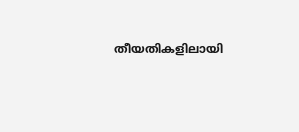തീയതികളിലായി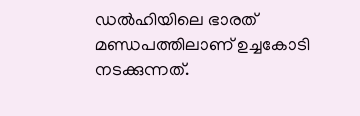ഡൽഹിയിലെ ഭാരത് മണ്ഡപത്തിലാണ് ഉച്ചകോടി നടക്കുന്നത്.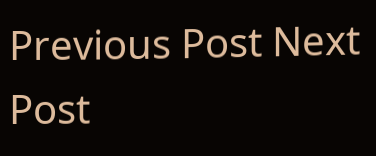Previous Post Next Post